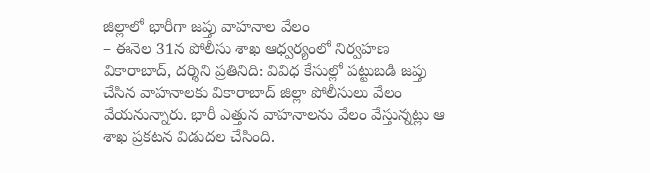జిల్లాలో భారీగా జప్తు వాహనాల వేలం
– ఈనెల 31న పోలీసు శాఖ ఆధ్వర్యంలో నిర్వహణ
వికారాబాద్, దర్శిని ప్రతినిది: వివిధ కేసుల్లో పట్టుబడి జప్తు చేసిన వాహనాలకు వికారాబాద్ జిల్లా పోలీసులు వేలం వేయనున్నారు. భారీ ఎత్తున వాహనాలను వేలం వేస్తున్నట్లు ఆ శాఖ ప్రకటన విడుదల చేసింది.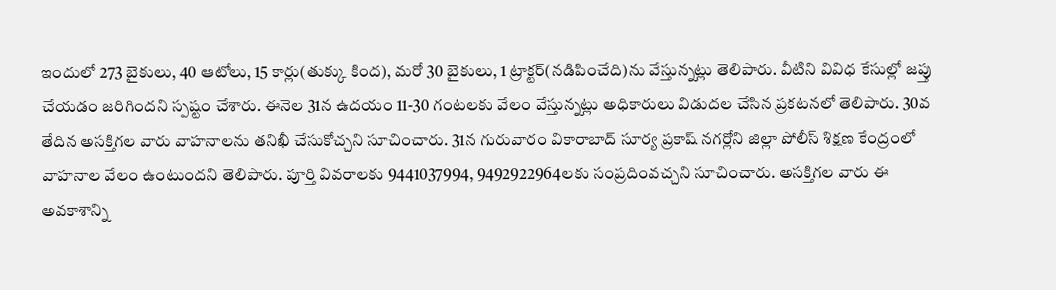ఇందులో 273 బైకులు, 40 ఆటోలు, 15 కార్లు(తుక్కు కింద), మరో 30 బైకులు, 1 ట్రాక్టర్(నడిపించేది)ను వేస్తున్నట్లు తెలిపారు. వీటిని వివిధ కేసుల్లో జప్తు చేయడం జరిగిందని స్పష్టం చేశారు. ఈనెల 31న ఉదయం 11-30 గంటలకు వేలం వేస్తున్నట్లు అధికారులు విడుదల చేసిన ప్రకటనలో తెలిపారు. 30వ తేదిన అసక్తిగల వారు వాహనాలను తనిఖీ చేసుకోచ్చని సూచించారు. 31న గురువారం వికారాబాద్ సూర్య ప్రకాష్ నగర్లోని జిల్లా పోలీస్ శిక్షణ కేంద్రంలో వాహనాల వేలం ఉంటుందని తెలిపారు. పూర్తి వివరాలకు 9441037994, 9492922964లకు సంప్రదింవచ్చని సూచించారు. అసక్తిగల వారు ఈ అవకాశాన్ని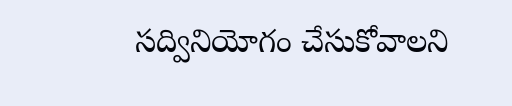సద్వినియోగం చేసుకోవాలని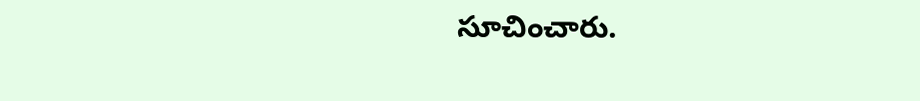సూచించారు.